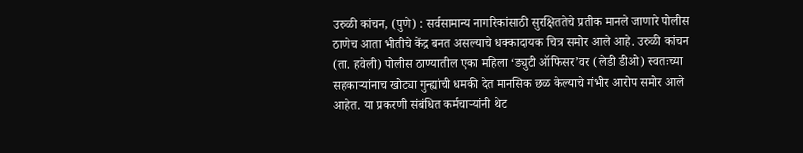उरुळी कांचन, (पुणे) : सर्वसामान्य नागरिकांसाठी सुरक्षिततेचे प्रतीक मानले जाणारे पोलीस ठाणेच आता भीतीचे केंद्र बनत असल्याचे धक्कादायक चित्र समोर आले आहे. उरुळी कांचन (ता. हवेली) पोलीस ठाण्यातील एका महिला ‘ड्युटी ऑफिसर’वर (लेडी डीओ) स्वतःच्या सहकाऱ्यांनाच खोट्या गुन्ह्यांची धमकी देत मानसिक छळ केल्याचे गंभीर आरोप समोर आले आहेत. या प्रकरणी संबंधित कर्मचाऱ्यांनी थेट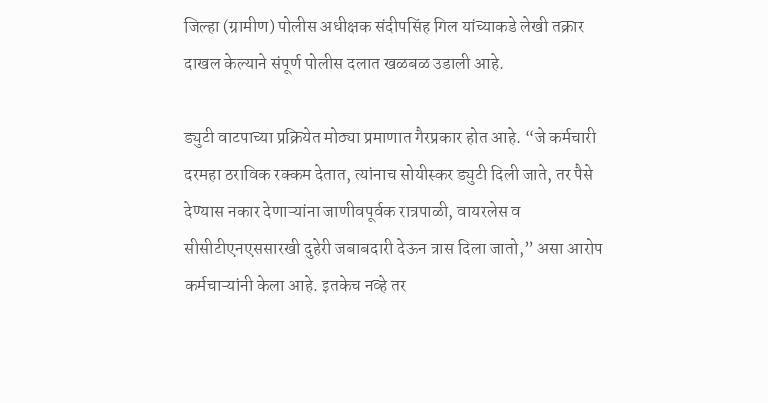जिल्हा (ग्रामीण) पोलीस अधीक्षक संदीपसिंह गिल यांच्याकडे लेखी तक्रार दाखल केल्याने संपूर्ण पोलीस दलात खळबळ उडाली आहे.

ड्युटी वाटपाच्या प्रक्रियेत मोठ्या प्रमाणात गैरप्रकार होत आहे. “जे कर्मचारी दरमहा ठराविक रक्कम देतात, त्यांनाच सोयीस्कर ड्युटी दिली जाते, तर पैसे देण्यास नकार देणाऱ्यांना जाणीवपूर्वक रात्रपाळी, वायरलेस व सीसीटीएनएससारखी दुहेरी जबाबदारी देऊन त्रास दिला जातो,” असा आरोप कर्मचाऱ्यांनी केला आहे. इतकेच नव्हे तर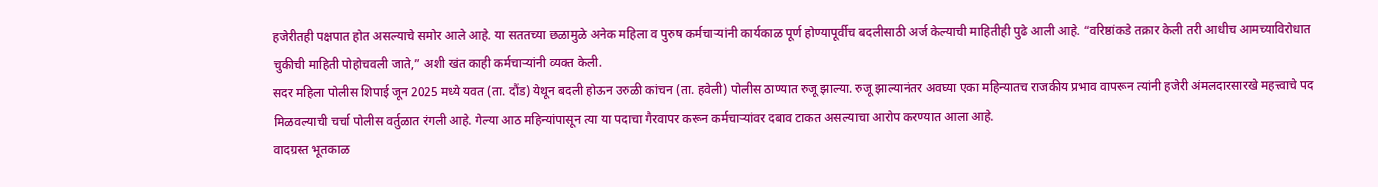हजेरीतही पक्षपात होत असल्याचे समोर आले आहे. या सततच्या छळामुळे अनेक महिला व पुरुष कर्मचाऱ्यांनी कार्यकाळ पूर्ण होण्यापूर्वीच बदलीसाठी अर्ज केल्याची माहितीही पुढे आली आहे. “वरिष्ठांकडे तक्रार केली तरी आधीच आमच्याविरोधात चुकीची माहिती पोहोचवली जाते,” अशी खंत काही कर्मचाऱ्यांनी व्यक्त केली.
सदर महिला पोलीस शिपाई जून 2025 मध्ये यवत (ता. दौंड) येथून बदली होऊन उरुळी कांचन (ता. हवेली) पोलीस ठाण्यात रुजू झाल्या. रुजू झाल्यानंतर अवघ्या एका महिन्यातच राजकीय प्रभाव वापरून त्यांनी हजेरी अंमलदारसारखे महत्त्वाचे पद मिळवल्याची चर्चा पोलीस वर्तुळात रंगली आहे. गेल्या आठ महिन्यांपासून त्या या पदाचा गैरवापर करून कर्मचाऱ्यांवर दबाव टाकत असल्याचा आरोप करण्यात आला आहे.
वादग्रस्त भूतकाळ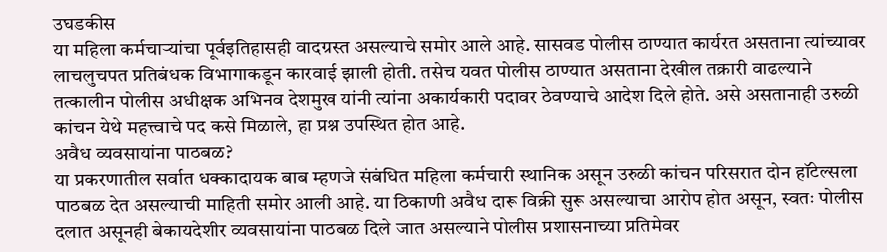उघडकीस
या महिला कर्मचाऱ्यांचा पूर्वइतिहासही वादग्रस्त असल्याचे समोर आले आहे. सासवड पोलीस ठाण्यात कार्यरत असताना त्यांच्यावर लाचलुचपत प्रतिबंधक विभागाकडून कारवाई झाली होती. तसेच यवत पोलीस ठाण्यात असताना देखील तक्रारी वाढल्याने तत्कालीन पोलीस अधीक्षक अभिनव देशमुख यांनी त्यांना अकार्यकारी पदावर ठेवण्याचे आदेश दिले होते. असे असतानाही उरुळी कांचन येथे महत्त्वाचे पद कसे मिळाले, हा प्रश्न उपस्थित होत आहे.
अवैध व्यवसायांना पाठबळ?
या प्रकरणातील सर्वात धक्कादायक बाब म्हणजे संबंधित महिला कर्मचारी स्थानिक असून उरुळी कांचन परिसरात दोन हॉटेल्सला पाठबळ देत असल्याची माहिती समोर आली आहे. या ठिकाणी अवैध दारू विक्री सुरू असल्याचा आरोप होत असून, स्वतः पोलीस दलात असूनही बेकायदेशीर व्यवसायांना पाठबळ दिले जात असल्याने पोलीस प्रशासनाच्या प्रतिमेवर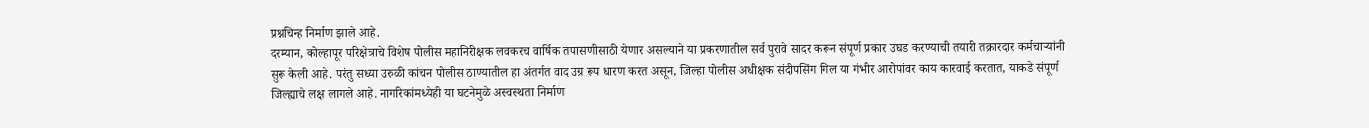प्रश्नचिन्ह निर्माण झाले आहे.
दरम्यान, कोल्हापूर परिक्षेत्राचे विशेष पोलीस महानिरीक्षक लवकरच वार्षिक तपासणीसाठी येणार असल्याने या प्रकरणातील सर्व पुरावे सादर करून संपूर्ण प्रकार उघड करण्याची तयारी तक्रारदार कर्मचाऱ्यांनी सुरू केली आहे. परंतु सध्या उरुळी कांचन पोलीस ठाण्यातील हा अंतर्गत वाद उग्र रूप धारण करत असून, जिल्हा पोलीस अधीक्षक संदीपसिंग गिल या गंभीर आरोपांवर काय कारवाई करतात, याकडे संपूर्ण जिल्ह्याचे लक्ष लागले आहे. नागरिकांमध्येही या घटनेमुळे अस्वस्थता निर्माण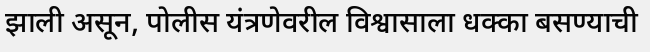झाली असून, पोलीस यंत्रणेवरील विश्वासाला धक्का बसण्याची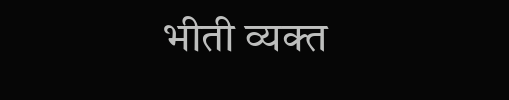भीती व्यक्त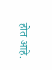होत आहे.